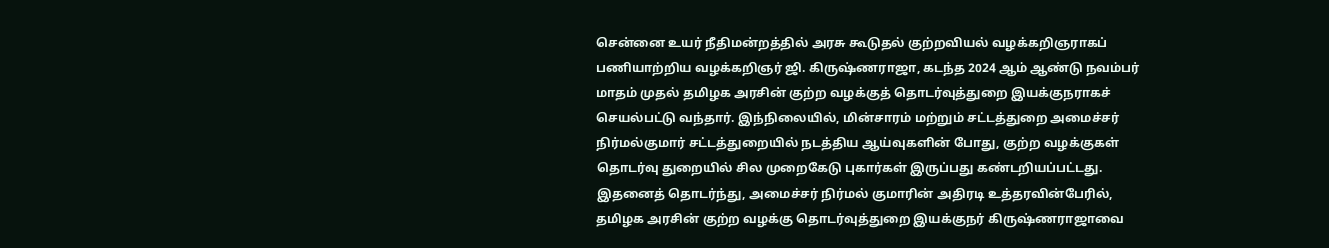சென்னை உயர் நீதிமன்றத்தில் அரசு கூடுதல் குற்றவியல் வழக்கறிஞராகப் பணியாற்றிய வழக்கறிஞர் ஜி. கிருஷ்ணராஜா, கடந்த 2024 ஆம் ஆண்டு நவம்பர் மாதம் முதல் தமிழக அரசின் குற்ற வழக்குத் தொடர்வுத்துறை இயக்குநராகச் செயல்பட்டு வந்தார். இந்நிலையில், மின்சாரம் மற்றும் சட்டத்துறை அமைச்சர் நிர்மல்குமார் சட்டத்துறையில் நடத்திய ஆய்வுகளின் போது, குற்ற வழக்குகள் தொடர்வு துறையில் சில முறைகேடு புகார்கள் இருப்பது கண்டறியப்பட்டது.
இதனைத் தொடர்ந்து, அமைச்சர் நிர்மல் குமாரின் அதிரடி உத்தரவின்பேரில், தமிழக அரசின் குற்ற வழக்கு தொடர்வுத்துறை இயக்குநர் கிருஷ்ணராஜாவை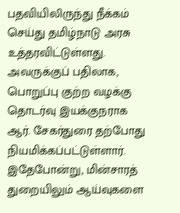பதவியிலிருந்து நீக்கம் செய்து தமிழ்நாடு அரசு உத்தரவிட்டுள்ளது. அவருக்குப் பதிலாக, பொறுப்பு குற்ற வழக்கு தொடர்வு இயக்குநராக ஆர். சேகர்துரை தற்போது நியமிக்கப்பட்டுள்ளார்.
இதேபோன்று, மின்சாரத் துறையிலும் ஆய்வுகளை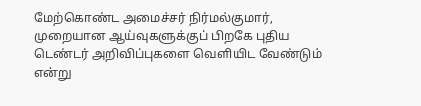மேற்கொண்ட அமைச்சர் நிர்மல்குமார், முறையான ஆய்வுகளுக்குப் பிறகே புதிய டெண்டர் அறிவிப்புகளை வெளியிட வேண்டும் என்று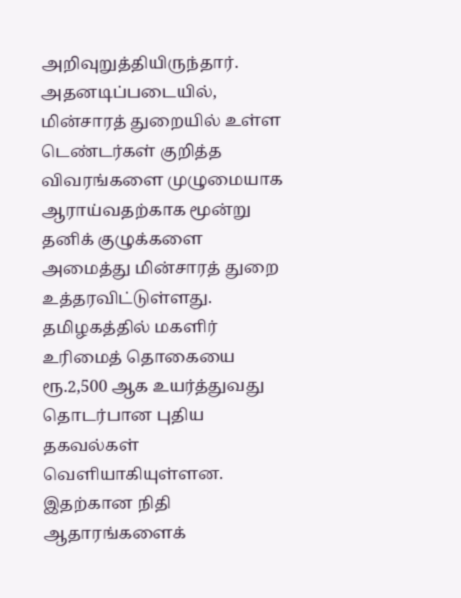அறிவுறுத்தியிருந்தார். அதனடிப்படையில், மின்சாரத் துறையில் உள்ள டெண்டர்கள் குறித்த விவரங்களை முழுமையாக ஆராய்வதற்காக மூன்று தனிக் குழுக்களை அமைத்து மின்சாரத் துறை உத்தரவிட்டுள்ளது.
தமிழகத்தில் மகளிர் உரிமைத் தொகையை ரூ.2,500 ஆக உயர்த்துவது தொடர்பான புதிய தகவல்கள் வெளியாகியுள்ளன. இதற்கான நிதி ஆதாரங்களைக்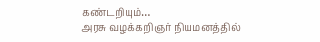கண்டறியும்…
அரசு வழக்கறிஞர் நியமனத்தில்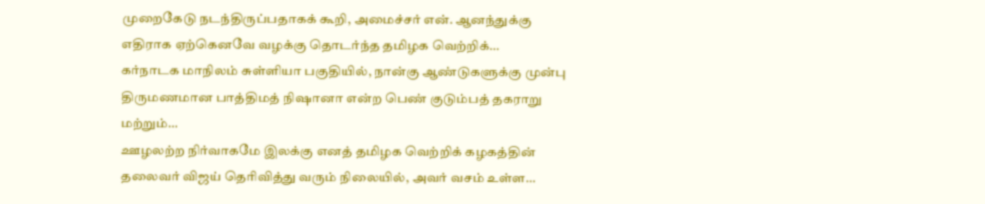முறைகேடு நடந்திருப்பதாகக் கூறி, அமைச்சர் என். ஆனந்துக்கு எதிராக ஏற்கெனவே வழக்கு தொடர்ந்த தமிழக வெற்றிக்…
கர்நாடக மாநிலம் சுள்ளியா பகுதியில், நான்கு ஆண்டுகளுக்கு முன்பு திருமணமான பாத்திமத் நிஷானா என்ற பெண் குடும்பத் தகராறு மற்றும்…
ஊழலற்ற நிர்வாகமே இலக்கு எனத் தமிழக வெற்றிக் கழகத்தின் தலைவர் விஜய் தெரிவித்து வரும் நிலையில், அவர் வசம் உள்ள…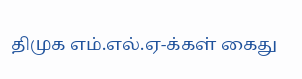திமுக எம்.எல்.ஏ-க்கள் கைது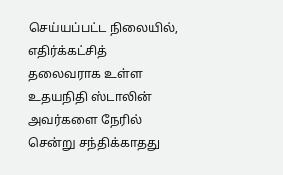செய்யப்பட்ட நிலையில், எதிர்க்கட்சித் தலைவராக உள்ள உதயநிதி ஸ்டாலின் அவர்களை நேரில் சென்று சந்திக்காதது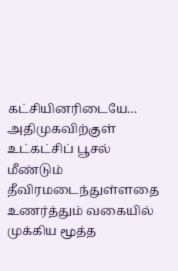கட்சியினரிடையே…
அதிமுகவிற்குள் உட்கட்சிப் பூசல் மீண்டும் தீவிரமடைந்துள்ளதை உணர்த்தும் வகையில் முக்கிய மூத்த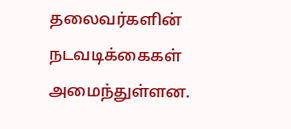தலைவர்களின் நடவடிக்கைகள் அமைந்துள்ளன.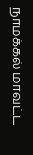நாமக்கல் மாவட்ட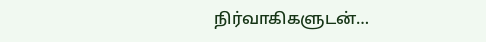நிர்வாகிகளுடன்…